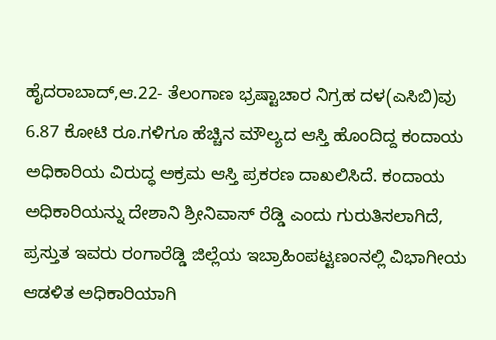ಹೈದರಾಬಾದ್,ಆ.22- ತೆಲಂಗಾಣ ಭ್ರಷ್ಟಾಚಾರ ನಿಗ್ರಹ ದಳ(ಎಸಿಬಿ)ವು 6.87 ಕೋಟಿ ರೂ.ಗಳಿಗೂ ಹೆಚ್ಚಿನ ಮೌಲ್ಯದ ಆಸ್ತಿ ಹೊಂದಿದ್ದ ಕಂದಾಯ ಅಧಿಕಾರಿಯ ವಿರುದ್ಧ ಅಕ್ರಮ ಆಸ್ತಿ ಪ್ರಕರಣ ದಾಖಲಿಸಿದೆ. ಕಂದಾಯ ಅಧಿಕಾರಿಯನ್ನು ದೇಶಾನಿ ಶ್ರೀನಿವಾಸ್ ರೆಡ್ಡಿ ಎಂದು ಗುರುತಿಸಲಾಗಿದೆ, ಪ್ರಸ್ತುತ ಇವರು ರಂಗಾರೆಡ್ಡಿ ಜಿಲ್ಲೆಯ ಇಬ್ರಾಹಿಂಪಟ್ಟಣಂನಲ್ಲಿ ವಿಭಾಗೀಯ ಆಡಳಿತ ಅಧಿಕಾರಿಯಾಗಿ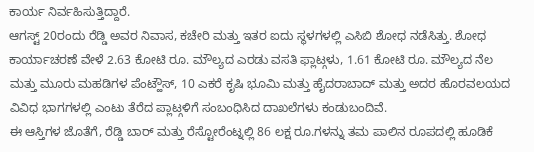ಕಾರ್ಯ ನಿರ್ವಹಿಸುತ್ತಿದ್ದಾರೆ.
ಆಗಸ್ಟ್ 20ರಂದು ರೆಡ್ಡಿ ಅವರ ನಿವಾಸ, ಕಚೇರಿ ಮತ್ತು ಇತರ ಐದು ಸ್ಥಳಗಳಲ್ಲಿ ಎಸಿಬಿ ಶೋಧ ನಡೆಸಿತ್ತು. ಶೋಧ ಕಾರ್ಯಾಚರಣೆ ವೇಳೆ 2.63 ಕೋಟಿ ರೂ. ಮೌಲ್ಯದ ಎರಡು ವಸತಿ ಫ್ಲಾಟ್ಗಳು, 1.61 ಕೋಟಿ ರೂ. ಮೌಲ್ಯದ ನೆಲ ಮತ್ತು ಮೂರು ಮಹಡಿಗಳ ಪೆಂಟ್ಹೌಸ್, 10 ಎಕರೆ ಕೃಷಿ ಭೂಮಿ ಮತ್ತು ಹೈದರಾಬಾದ್ ಮತ್ತು ಅದರ ಹೊರವಲಯದ ವಿವಿಧ ಭಾಗಗಳಲ್ಲಿ ಎಂಟು ತೆರೆದ ಪ್ಲಾಟ್ಗಳಿಗೆ ಸಂಬಂಧಿಸಿದ ದಾಖಲೆಗಳು ಕಂಡುಬಂದಿವೆ.
ಈ ಆಸ್ತಿಗಳ ಜೊತೆಗೆ, ರೆಡ್ಡಿ ಬಾರ್ ಮತ್ತು ರೆಸ್ಟೋರೆಂಟ್ನಲ್ಲಿ 86 ಲಕ್ಷ ರೂ.ಗಳನ್ನು ತಮ ಪಾಲಿನ ರೂಪದಲ್ಲಿ ಹೂಡಿಕೆ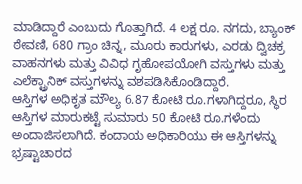ಮಾಡಿದ್ದಾರೆ ಎಂಬುದು ಗೊತ್ತಾಗಿದೆ. 4 ಲಕ್ಷ ರೂ. ನಗದು, ಬ್ಯಾಂಕ್ ಠೇವಣಿ, 680 ಗ್ರಾಂ ಚಿನ್ನ, ಮೂರು ಕಾರುಗಳು, ಎರಡು ದ್ವಿಚಕ್ರ ವಾಹನಗಳು ಮತ್ತು ವಿವಿಧ ಗೃಹೋಪಯೋಗಿ ವಸ್ತುಗಳು ಮತ್ತು ಎಲೆಕ್ಟ್ರಾನಿಕ್ ವಸ್ತುಗಳನ್ನು ವಶಪಡಿಸಿಕೊಂಡಿದ್ದಾರೆ.
ಆಸ್ತಿಗಳ ಅಧಿಕೃತ ಮೌಲ್ಯ 6.87 ಕೋಟಿ ರೂ.ಗಳಾಗಿದ್ದರೂ, ಸ್ಥಿರ ಆಸ್ತಿಗಳ ಮಾರುಕಟ್ಟೆ ಸುಮಾರು 50 ಕೋಟಿ ರೂ.ಗಳೆಂದು ಅಂದಾಜಿಸಲಾಗಿದೆ. ಕಂದಾಯ ಅಧಿಕಾರಿಯು ಈ ಆಸ್ತಿಗಳನ್ನು ಭ್ರಷ್ಟಾಚಾರದ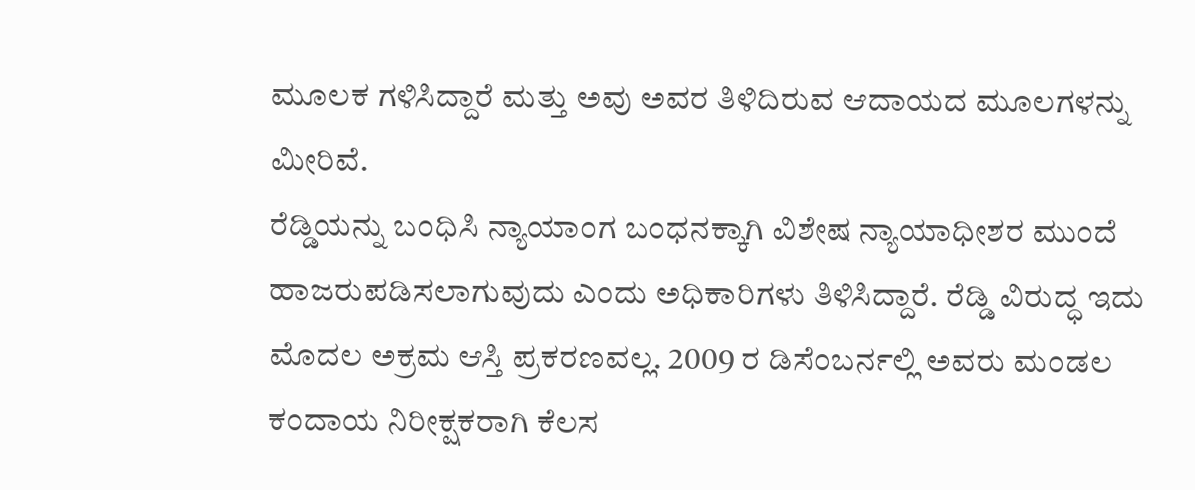ಮೂಲಕ ಗಳಿಸಿದ್ದಾರೆ ಮತ್ತು ಅವು ಅವರ ತಿಳಿದಿರುವ ಆದಾಯದ ಮೂಲಗಳನ್ನು ಮೀರಿವೆ.
ರೆಡ್ಡಿಯನ್ನು ಬಂಧಿಸಿ ನ್ಯಾಯಾಂಗ ಬಂಧನಕ್ಕಾಗಿ ವಿಶೇಷ ನ್ಯಾಯಾಧೀಶರ ಮುಂದೆ ಹಾಜರುಪಡಿಸಲಾಗುವುದು ಎಂದು ಅಧಿಕಾರಿಗಳು ತಿಳಿಸಿದ್ದಾರೆ. ರೆಡ್ಡಿ ವಿರುದ್ಧ ಇದು ಮೊದಲ ಅಕ್ರಮ ಆಸ್ತಿ ಪ್ರಕರಣವಲ್ಲ. 2009 ರ ಡಿಸೆಂಬರ್ನಲ್ಲಿ ಅವರು ಮಂಡಲ ಕಂದಾಯ ನಿರೀಕ್ಷಕರಾಗಿ ಕೆಲಸ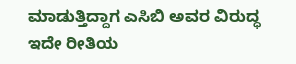ಮಾಡುತ್ತಿದ್ದಾಗ ಎಸಿಬಿ ಅವರ ವಿರುದ್ಧ ಇದೇ ರೀತಿಯ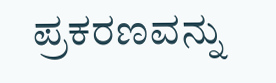ಪ್ರಕರಣವನ್ನು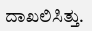ದಾಖಲಿಸಿತ್ತು.